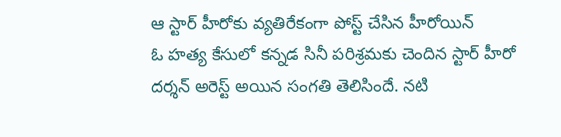ఆ స్టార్ హీరోకు వ్యతిరేకంగా పోస్ట్ చేసిన హీరోయిన్
ఓ హత్య కేసులో కన్నడ సినీ పరిశ్రమకు చెందిన స్టార్ హీరో దర్శన్ అరెస్ట్ అయిన సంగతి తెలిసిందే. నటి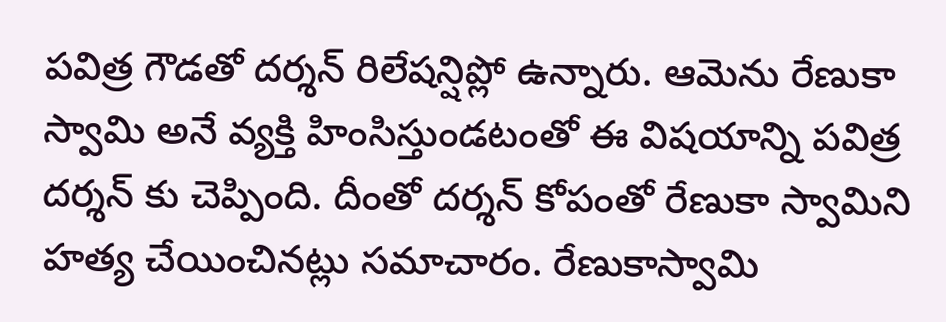పవిత్ర గౌడతో దర్శన్ రిలేషన్షిప్లో ఉన్నారు. ఆమెను రేణుకా స్వామి అనే వ్యక్తి హింసిస్తుండటంతో ఈ విషయాన్ని పవిత్ర దర్శన్ కు చెప్పింది. దీంతో దర్శన్ కోపంతో రేణుకా స్వామిని హత్య చేయించినట్లు సమాచారం. రేణుకాస్వామి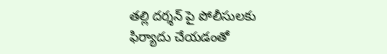తల్లి దర్శన్ పై పోలీసులకు ఫిర్యాదు చేయడంతో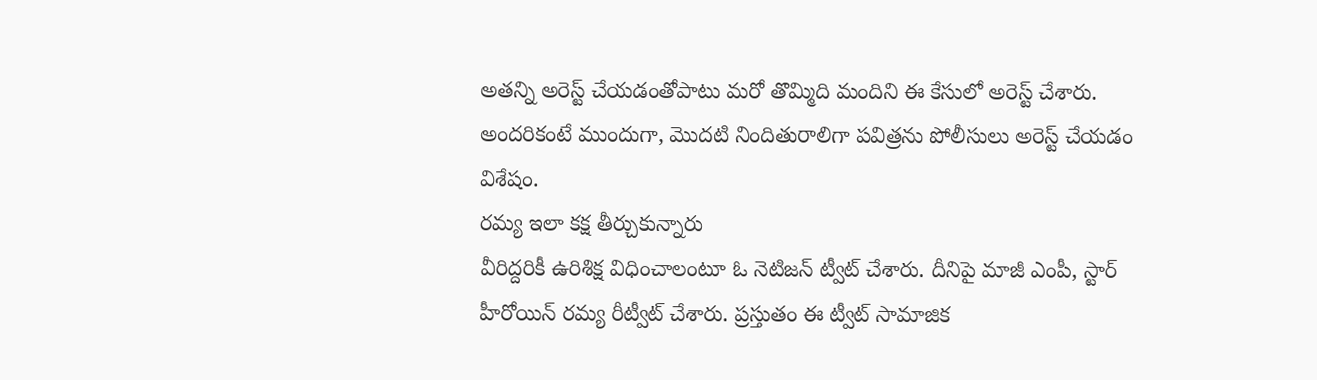అతన్ని అరెస్ట్ చేయడంతోపాటు మరో తొమ్మిది మందిని ఈ కేసులో అరెస్ట్ చేశారు. అందరికంటే ముందుగా, మొదటి నిందితురాలిగా పవిత్రను పోలీసులు అరెస్ట్ చేయడం విశేషం.
రమ్య ఇలా కక్ష తీర్చుకున్నారు
వీరిద్దరికీ ఉరిశిక్ష విధించాలంటూ ఓ నెటిజన్ ట్వీట్ చేశారు. దీనిపై మాజీ ఎంపీ, స్టార్ హీరోయిన్ రమ్య రీట్వీట్ చేశారు. ప్రస్తుతం ఈ ట్వీట్ సామాజిక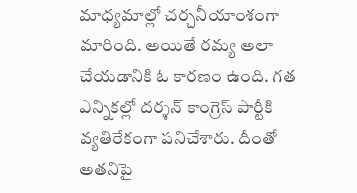మాధ్యమాల్లో చర్చనీయాంశంగా మారింది. అయితే రమ్య అలా చేయడానికి ఓ కారణం ఉంది. గత ఎన్నికల్లో దర్శన్ కాంగ్రెస్ పార్టీకి వ్యతిరేకంగా పనిచేశారు. దీంతో అతనిపై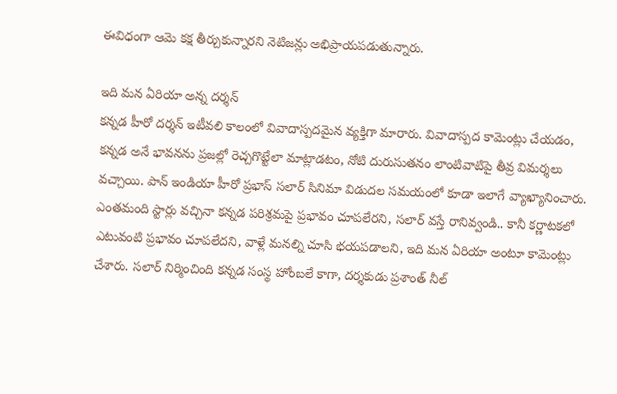ఈవిధంగా ఆమె కక్ష తీర్చుకున్నారని నెటిజన్లు అభిప్రాయపడుతున్నారు.

ఇది మన ఏరియా అన్న దర్శన్
కన్నడ హీరో దర్శన్ ఇటీవలి కాలంలో వివాదాస్పదమైన వ్యక్తిగా మారారు. వివాదాస్పద కామెంట్లు చేయడం, కన్నడ అనే భావనను ప్రజల్లో రెచ్చగొట్టేలా మాట్లాడటం, నోటి దురుసుతనం లాంటివాటిపై తీవ్ర విమర్శలు వచ్చాయి. పాన్ ఇండియా హీరో ప్రభాస్ సలార్ సినిమా విడుదల సమయంలో కూడా ఇలాగే వ్యాఖ్యానించారు. ఎంతమంది స్టార్లు వచ్చినా కన్నడ పరిశ్రమపై ప్రభావం చూపలేరని, సలార్ వస్తే రానివ్వండి.. కానీ కర్ణాటకలో ఎటువంటి ప్రభావం చూపలేదని, వాళ్లే మనల్ని చూసి భయపడాలని, ఇది మన ఏరియా అంటూ కామెంట్లు చేశారు. సలార్ నిర్మించింది కన్నడ సంస్థ హోంబలే కాగా, దర్శకుడు ప్రశాంత్ నీల్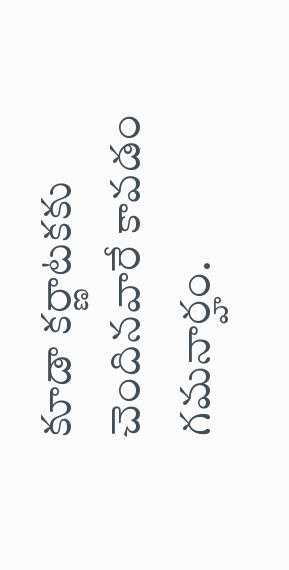కూడా కర్ణాటకకు చెందినవారే కావడం గమనార్హం.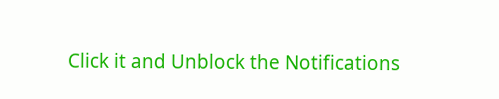Click it and Unblock the Notifications